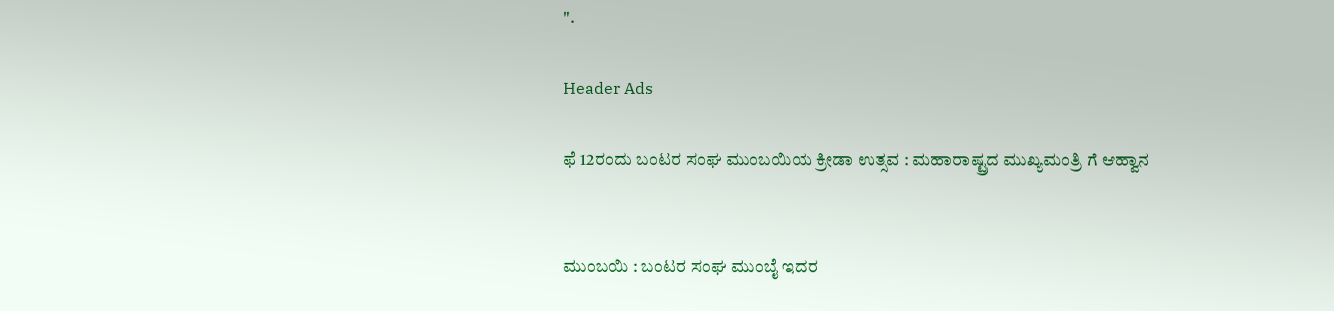".

Header Ads

ಫೆ 12ರಂದು ಬಂಟರ ಸಂಘ ಮುಂಬಯಿಯ ಕ್ರೀಡಾ ಉತ್ಸವ : ಮಹಾರಾಷ್ಟ್ರದ ಮುಖ್ಯಮಂತ್ರಿ ಗೆ ಆಹ್ವಾನ


ಮುಂಬಯಿ : ಬಂಟರ ಸಂಘ ಮುಂಬೈ ಇದರ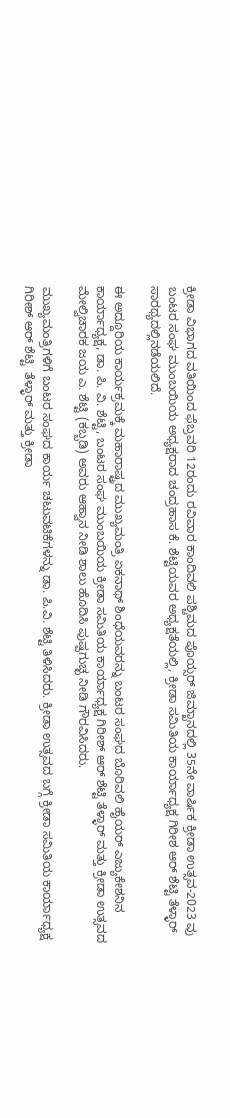ಕ್ರೀಡಾ ವಿಭಾಗದ ವತಿಯಿಂದ ಫೆಬ್ರವರಿ 12ರಂದು ರವಿವಾರ ಕಾಂದಿವಲಿ ಪಶ್ಚಿಮದ ಪೊಯ್ಸರ್ ಜಿಮ್ಖಾನದಲ್ಲಿ 35ನೇ ವಾರ್ಷಿಕ ಕ್ರೀಡಾ ಉತ್ಸವ-2023 ವು  ಬಂಟರ ಸಂಘ ಮುಂಬಯಿಯ ಅಧ್ಯಕ್ಷರಾದ ಚಂದ್ರಹಾಸ ಕೆ. ಶೆಟ್ಟಿಯವರ ಅಧ್ಯಕ್ಷತೆಯಲ್ಲಿ, ಕ್ರೀಡಾ ಸಮಿತಿಯ ಕಾರ್ಯಾಧ್ಯಕ್ಷ ಗಿರೀಶ ಆರ್ ಶೆಟ್ಟಿ ತೆಳ್ಳಾರ್ ಸಾರಥ್ಯದಲ್ಲಿನಡೆಯಲಿದೆ.

ಈ ಅದ್ದೂರಿಯ ಕಾರ್ಯಕ್ರಮಕ್ಕೆ ಮಹಾರಾಷ್ಟ್ರದ ಮುಖ್ಯಮಂತ್ರಿ ಏಕನಾಥ್ ಶಿಂಧೆಯವರನ್ನು ಬಂಟರ ಸಂಘದ ಬೊರಿವಲಿ ಹೈಯರ್ ಎಜ್ಯುಕೇಶನಿನ ಕಾರ್ಯಾಧ್ಯಕ್ಷ, ಡಾ. ಪಿ. ವಿ. ಶೆಟ್ಟಿ, ಬಂಟರ ಸಂಘ ಮುಂಬಯಿಯ ಕ್ರೀಡಾ ಸಮಿತಿಯ ಕಾರ್ಯಾಧ್ಯಕ್ಷ ಗಿರೀಶ್ ಆರ್ ಶೆಟ್ಟಿ ತೆಳ್ಳಾರ್ ಮತ್ತು ಕ್ರೀಡಾ ಉತ್ಸವದ ಮೇಲ್ವಿಚಾರಕ ಜಯ ಎ. ಶೆಟ್ಟಿ (ಕಬ್ಬಡಿ) ಅವರು ಆಹ್ವಾನ ನೀಡಿ ಶಾಲು ಹೊದಿಸಿ ಪುಷ್ಪಗುಚ್ಛ ನೀಡಿ ಗೌರವಿಸಿದರು.

ಮುಖ್ಯಮಂತ್ರಿಗಳಿಗೆ ಬಂಟರ ಸಂಘದ ಕಾರ್ಯ ಚಟುವಟಿಕೆಗಳನ್ನು ಡಾ. ಪಿ.ವಿ. ಶೆಟ್ಟಿ ತಿಳಿಸಿದರು. ಕ್ರೀಡಾ ಉತ್ಸವದ ಬಗ್ಗೆ ಕ್ರೀಡಾ ಸಮಿತಿಯ ಕಾರ್ಯಾಧ್ಯಕ್ಷ ಗಿರೀಶ್ ಆರ್ ಶೆಟ್ಟಿ  ತೆಳ್ಳಾರ್ ಮತ್ತು ಕ್ರೀಡಾ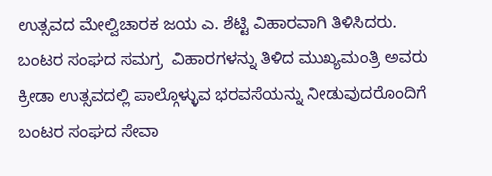ಉತ್ಸವದ ಮೇಲ್ವಿಚಾರಕ ಜಯ ಎ. ಶೆಟ್ಟಿ ವಿಹಾರವಾಗಿ ತಿಳಿಸಿದರು. ಬಂಟರ ಸಂಘದ ಸಮಗ್ರ  ವಿಹಾರಗಳನ್ನು ತಿಳಿದ ಮುಖ್ಯಮಂತ್ರಿ ಅವರು ಕ್ರೀಡಾ ಉತ್ಸವದಲ್ಲಿ ಪಾಲ್ಗೊಳ್ಳುವ ಭರವಸೆಯನ್ನು ನೀಡುವುದರೊಂದಿಗೆ ಬಂಟರ ಸಂಘದ ಸೇವಾ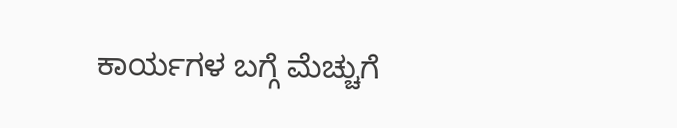ಕಾರ್ಯಗಳ ಬಗ್ಗೆ ಮೆಚ್ಚುಗೆ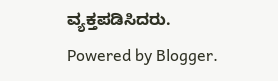ವ್ಯಕ್ತಪಡಿಸಿದರು.
Powered by Blogger.